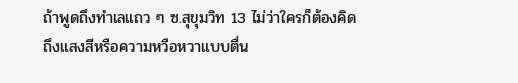ถ้าพูดถึงทำเลแถว ๆ ซ.สุขุมวิท 13 ไม่ว่าใครก็ต้องคิดถึงแสงสีหรือความหวือหวาแบบตื่น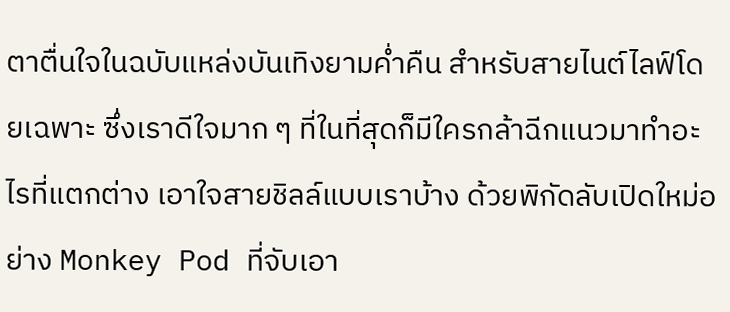ตาตื่นใจในฉบับแหล่งบันเทิงยามค่ำคืน สำหรับสายไนต์ไลฟ์โดยเฉพาะ ซึ่งเราดีใจมาก ๆ ที่ในที่สุดก็มีใครกล้าฉีกแนวมาทำอะไรที่แตกต่าง เอาใจสายชิลล์แบบเราบ้าง ด้วยพิกัดลับเปิดใหม่อย่าง Monkey Pod ที่จับเอา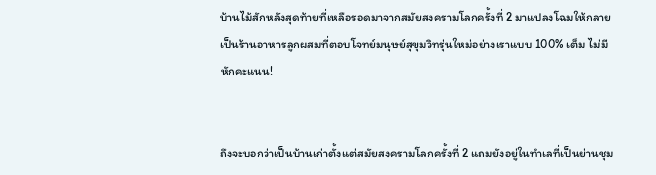บ้านไม้สักหลังสุดท้ายที่เหลือรอดมาจากสมัยสงครามโลกครั้งที่ 2 มาแปลงโฉมให้กลายเป็นร้านอาหารลูกผสมที่ตอบโจทย์มนุษย์สุขุมวิทรุ่นใหม่อย่างเราแบบ 100% เต็ม ไม่มีหักคะแนน!


ถึงจะบอกว่าเป็นบ้านเก่าตั้งแต่สมัยสงครามโลกครั้งที่ 2 แถมยังอยู่ในทำเลที่เป็นย่านชุม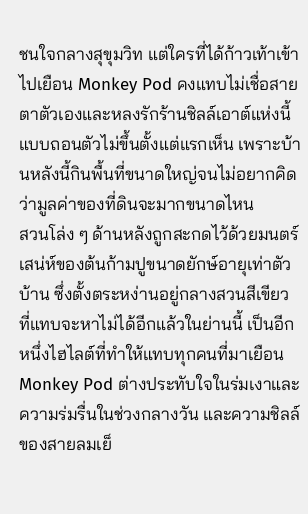ชนใจกลางสุขุมวิท แต่ใครที่ได้ก้าวเท้าเข้าไปเยือน Monkey Pod คงแทบไม่เชื่อสายตาตัวเองและหลงรักร้านชิลล์เอาต์แห่งนี้แบบถอนตัวไม่ขึ้นตั้งแต่แรกเห็น เพราะบ้านหลังนี้กินพื้นที่ขนาดใหญ่จนไม่อยากคิดว่ามูลค่าของที่ดินจะมากขนาดไหน
สวนโล่ง ๆ ด้านหลังถูกสะกดไว้ด้วยมนตร์เสน่ห์ของต้นก้ามปูขนาดยักษ์อายุเท่าตัวบ้าน ซึ่งตั้งตระหง่านอยู่กลางสวนสีเขียว ที่แทบจะหาไม่ได้อีกแล้วในย่านนี้ เป็นอีกหนึ่งไฮไลต์ที่ทำให้แทบทุกคนที่มาเยือน Monkey Pod ต่างประทับใจในร่มเงาและความร่มรื่นในช่วงกลางวัน และความชิลล์ของสายลมเย็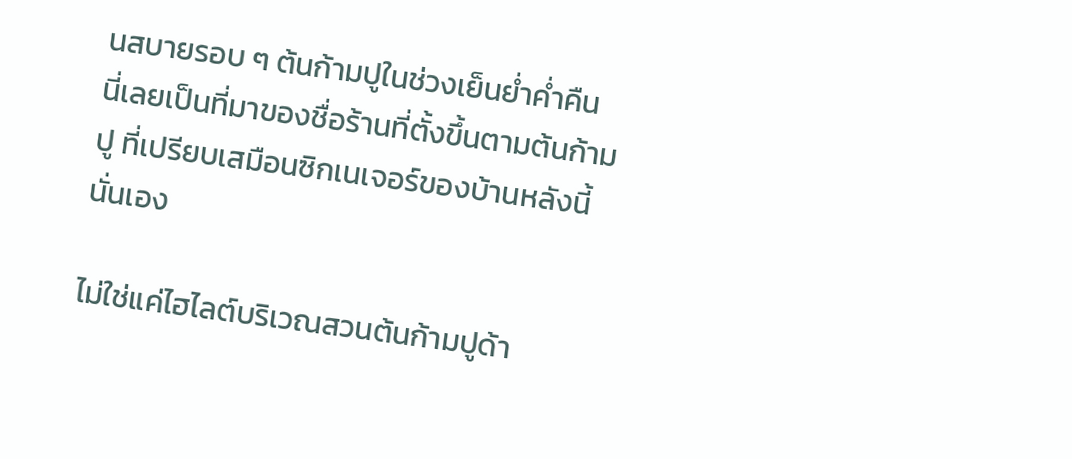นสบายรอบ ๆ ต้นก้ามปูในช่วงเย็นย่ำค่ำคืน นี่เลยเป็นที่มาของชื่อร้านที่ตั้งขึ้นตามต้นก้ามปู ที่เปรียบเสมือนซิกเนเจอร์ของบ้านหลังนี้นั่นเอง

ไม่ใช่แค่ไฮไลต์บริเวณสวนต้นก้ามปูด้า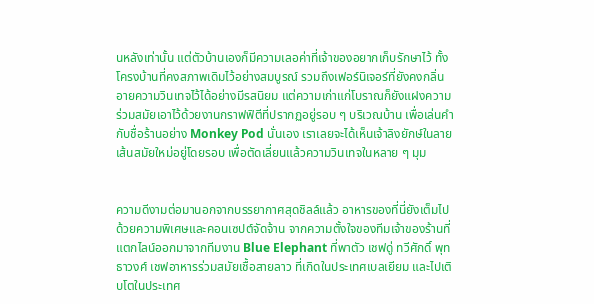นหลังเท่านั้น แต่ตัวบ้านเองก็มีความเลอค่าที่เจ้าของอยากเก็บรักษาไว้ ทั้งโครงบ้านที่คงสภาพเดิมไว้อย่างสมบูรณ์ รวมถึงเฟอร์นิเจอร์ที่ยังคงกลิ่นอายความวินเทจไว้ได้อย่างมีรสนิยม แต่ความเก่าแก่โบราณก็ยังแฝงความร่วมสมัยเอาไว้ด้วยงานกราฟฟิตีที่ปรากฏอยู่รอบ ๆ บริเวณบ้าน เพื่อเล่นคำกับชื่อร้านอย่าง Monkey Pod นั่นเอง เราเลยจะได้เห็นเจ้าลิงยักษ์ในลายเส้นสมัยใหม่อยู่โดยรอบ เพื่อตัดเลี่ยนแล้วความวินเทจในหลาย ๆ มุม


ความดีงามต่อมานอกจากบรรยากาศสุดชิลล์แล้ว อาหารของที่นี่ยังเต็มไปด้วยความพิเศษและคอนเซปต์จัดจ้าน จากความตั้งใจของทีมเจ้าของร้านที่แตกไลน์ออกมาจากทีมงาน Blue Elephant ที่พาตัว เชฟดู่ ทวีศักดิ์ พุทธาวงศ์ เชฟอาหารร่วมสมัยเชื้อสายลาว ที่เกิดในประเทศเบลเยียม และไปเติบโตในประเทศ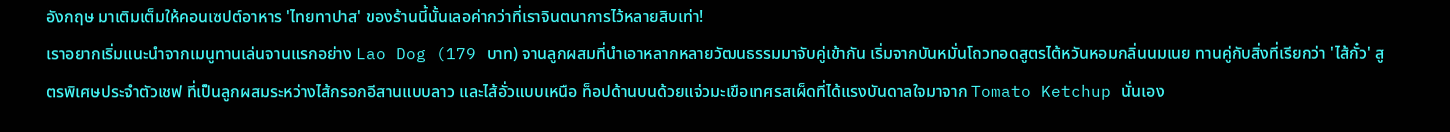อังกฤษ มาเติมเต็มให้คอนเซปต์อาหาร 'ไทยทาปาส' ของร้านนี้นั้นเลอค่ากว่าที่เราจินตนาการไว้หลายสิบเท่า!
เราอยากเริ่มแนะนำจากเมนูทานเล่นจานแรกอย่าง Lao Dog (179 บาท) จานลูกผสมที่นำเอาหลากหลายวัฒนธรรมมาจับคู่เข้ากัน เริ่มจากบันหมั่นโถวทอดสูตรไต้หวันหอมกลิ่นนมเนย ทานคู่กับสิ่งที่เรียกว่า 'ไส้กั๋ว' สูตรพิเศษประจำตัวเชฟ ที่เป็นลูกผสมระหว่างไส้กรอกอีสานแบบลาว และไส้อั่วแบบเหนือ ท็อปด้านบนด้วยแจ่วมะเขือเทศรสเผ็ดที่ได้แรงบันดาลใจมาจาก Tomato Ketchup นั่นเอง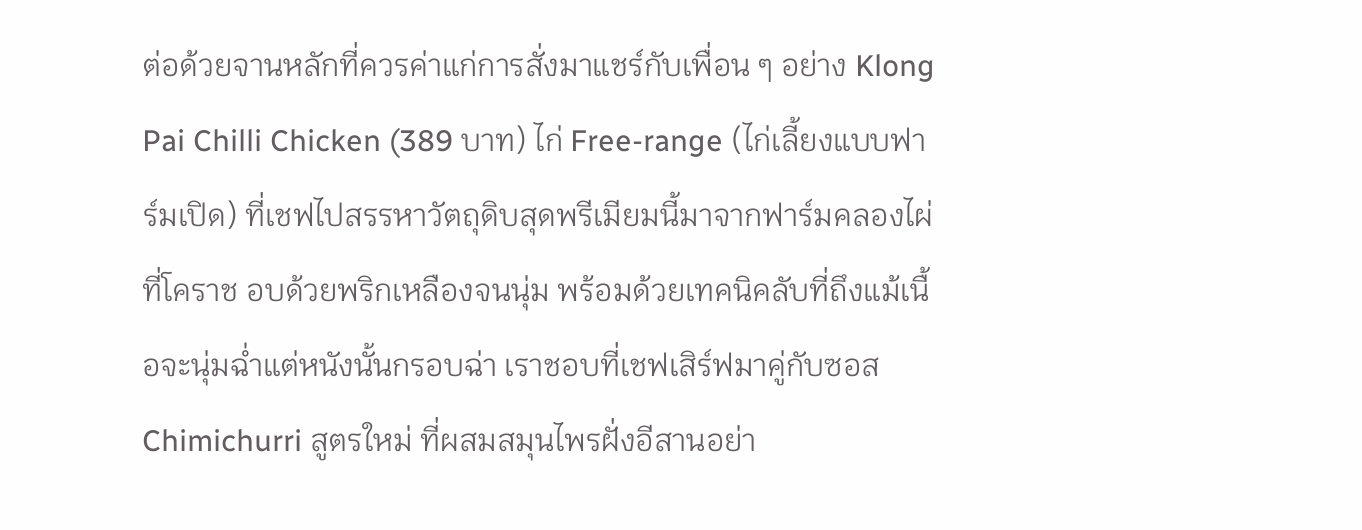ต่อด้วยจานหลักที่ควรค่าแก่การสั่งมาแชร์กับเพื่อน ๆ อย่าง Klong Pai Chilli Chicken (389 บาท) ไก่ Free-range (ไก่เลี้ยงแบบฟาร์มเปิด) ที่เชฟไปสรรหาวัตถุดิบสุดพรีเมียมนี้มาจากฟาร์มคลองไผ่ที่โคราช อบด้วยพริกเหลืองจนนุ่ม พร้อมด้วยเทคนิคลับที่ถึงแม้เนื้อจะนุ่มฉ่ำแต่หนังนั้นกรอบฉ่า เราชอบที่เชฟเสิร์ฟมาคู่กับซอส Chimichurri สูตรใหม่ ที่ผสมสมุนไพรฝั่งอีสานอย่า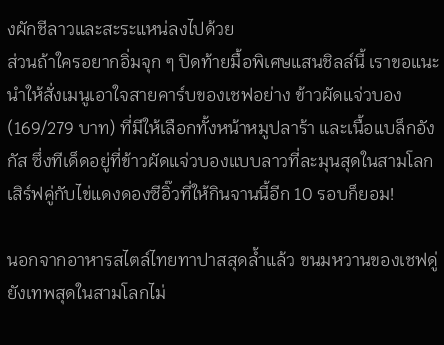งผักชีลาวและสะระแหน่ลงไปด้วย
ส่วนถ้าใครอยากอิ่มจุก ๆ ปิดท้ายมื้อพิเศษแสนชิลล์นี้ เราขอแนะนำให้สั่งเมนูเอาใจสายคาร์บของเชฟอย่าง ข้าวผัดแจ่วบอง (169/279 บาท) ที่มีให้เลือกทั้งหน้าหมูปลาร้า และเนื้อแบล็กอังกัส ซึ่งทีเด็ดอยู่ที่ข้าวผัดแจ่วบองแบบลาวที่ละมุนสุดในสามโลก เสิร์ฟคู่กับไข่แดงดองซีอิ๊วที่ให้กินจานนี้อีก 10 รอบก็ยอม!

นอกจากอาหารสไตล์ไทยทาปาสสุดล้ำแล้ว ขนมหวานของเชฟดู่ยังเทพสุดในสามโลกไม่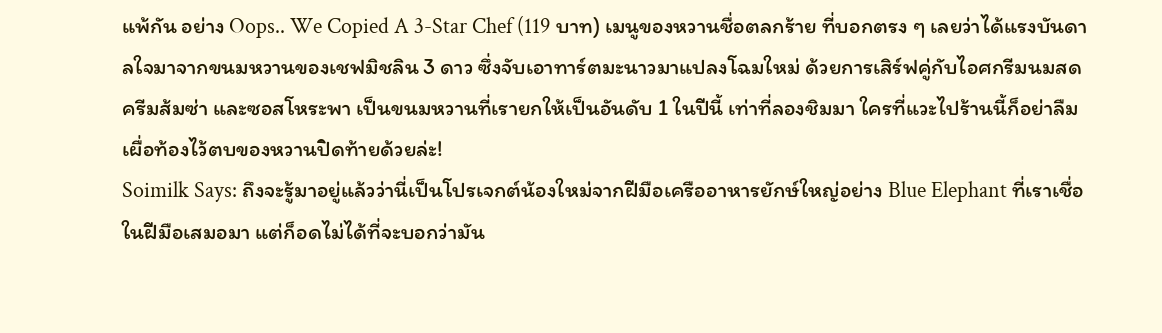แพ้กัน อย่าง Oops.. We Copied A 3-Star Chef (119 บาท) เมนูของหวานชื่อตลกร้าย ที่บอกตรง ๆ เลยว่าได้แรงบันดาลใจมาจากขนมหวานของเชฟมิชลิน 3 ดาว ซึ่งจับเอาทาร์ตมะนาวมาแปลงโฉมใหม่ ด้วยการเสิร์ฟคู่กับไอศกรีมนมสด ครีมส้มซ่า และซอสโหระพา เป็นขนมหวานที่เรายกให้เป็นอันดับ 1 ในปีนี้ เท่าที่ลองชิมมา ใครที่แวะไปร้านนี้ก็อย่าลืมเผื่อท้องไว้ตบของหวานปิดท้ายด้วยล่ะ!
Soimilk Says: ถึงจะรู้มาอยู่แล้วว่านี่เป็นโปรเจกต์น้องใหม่จากฝีมือเครืออาหารยักษ์ใหญ่อย่าง Blue Elephant ที่เราเชื่อในฝีมือเสมอมา แต่ก็อดไม่ได้ที่จะบอกว่ามัน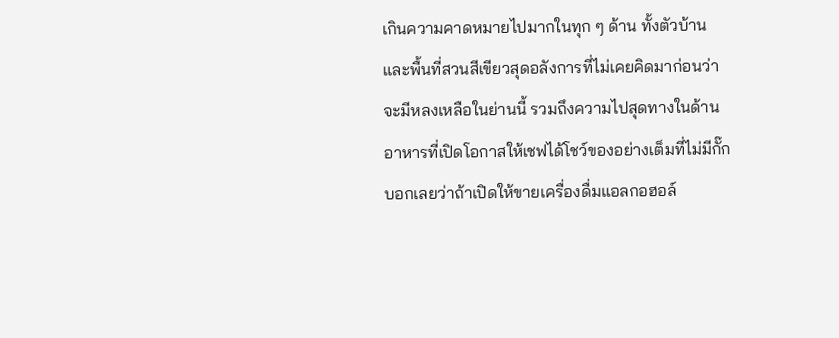เกินความคาดหมายไปมากในทุก ๆ ด้าน ทั้งตัวบ้านและพื้นที่สวนสีเขียวสุดอลังการที่ไม่เคยคิดมาก่อนว่าจะมีหลงเหลือในย่านนี้ รวมถึงความไปสุดทางในด้านอาหารที่เปิดโอกาสให้เชฟได้โชว์ของอย่างเต็มที่ไม่มีกั๊ก บอกเลยว่าถ้าเปิดให้ขายเครื่องดื่มแอลกอฮอล์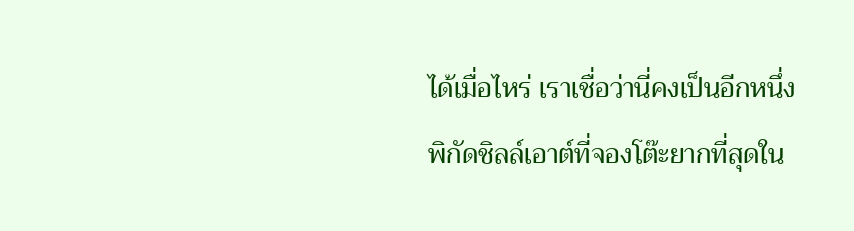ได้เมื่อไหร่ เราเชื่อว่านี่คงเป็นอีกหนึ่งพิกัดชิลล์เอาต์ที่จองโต๊ะยากที่สุดใน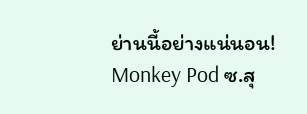ย่านนี้อย่างแน่นอน!
Monkey Pod ซ.สุ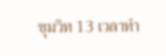ขุมวิท 13 เวลาทำ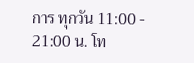การ ทุกวัน 11:00 - 21:00 น. โท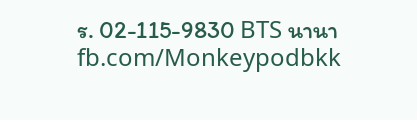ร. 02-115-9830 BTS นานา fb.com/Monkeypodbkk